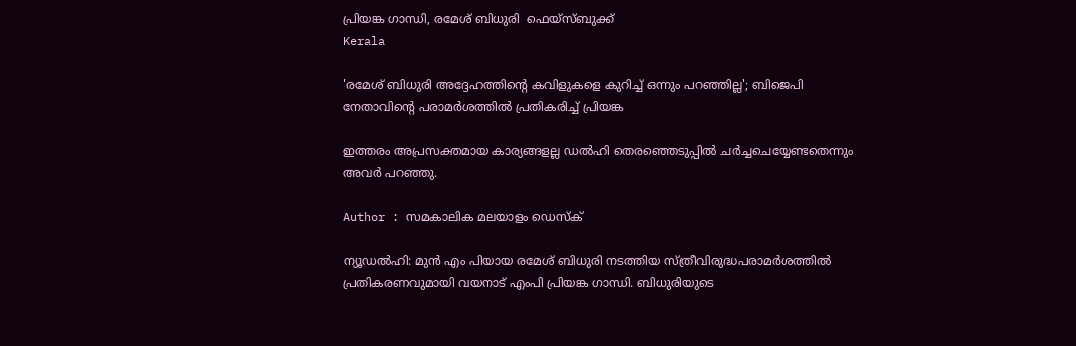പ്രിയങ്ക ഗാന്ധി, രമേശ് ബിധുരി  ഫെയ്‌സ്ബുക്ക്
Kerala

'രമേശ് ബിധുരി അദ്ദേഹത്തിന്റെ കവിളുകളെ കുറിച്ച് ഒന്നും പറഞ്ഞില്ല'; ബിജെപി നേതാവിന്റെ പരാമര്‍ശത്തില്‍ പ്രതികരിച്ച് പ്രിയങ്ക

ഇത്തരം അപ്രസക്തമായ കാര്യങ്ങളല്ല ഡല്‍ഹി തെരഞ്ഞെടുപ്പില്‍ ചര്‍ച്ചചെയ്യേണ്ടതെന്നും അവര്‍ പറഞ്ഞു.

Author : സമകാലിക മലയാളം ഡെസ്ക്

ന്യൂഡല്‍ഹി: മുന്‍ എം പിയായ രമേശ് ബിധുരി നടത്തിയ സ്ത്രീവിരുദ്ധപരാമര്‍ശത്തില്‍ പ്രതികരണവുമായി വയനാട് എംപി പ്രിയങ്ക ഗാന്ധി. ബിധുരിയുടെ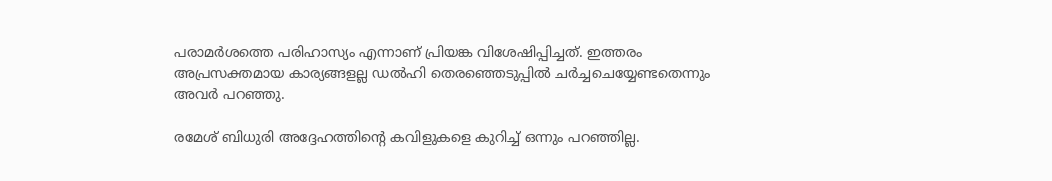പരാമര്‍ശത്തെ പരിഹാസ്യം എന്നാണ് പ്രിയങ്ക വിശേഷിപ്പിച്ചത്. ഇത്തരം അപ്രസക്തമായ കാര്യങ്ങളല്ല ഡല്‍ഹി തെരഞ്ഞെടുപ്പില്‍ ചര്‍ച്ചചെയ്യേണ്ടതെന്നും അവര്‍ പറഞ്ഞു.

രമേശ് ബിധുരി അദ്ദേഹത്തിന്റെ കവിളുകളെ കുറിച്ച് ഒന്നും പറഞ്ഞില്ല.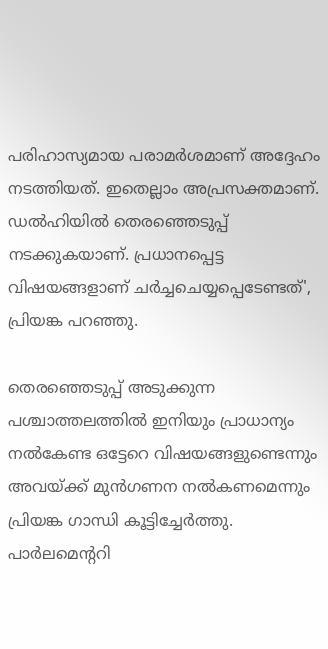പരിഹാസ്യമായ പരാമര്‍ശമാണ് അദ്ദേഹം നടത്തിയത്. ഇതെല്ലാം അപ്രസക്തമാണ്. ഡല്‍ഹിയില്‍ തെരഞ്ഞെടുപ്പ് നടക്കുകയാണ്. പ്രധാനപ്പെട്ട വിഷയങ്ങളാണ് ചര്‍ച്ചചെയ്യപ്പെടേണ്ടത്', പ്രിയങ്ക പറഞ്ഞു.

തെരഞ്ഞെടുപ്പ് അടുക്കുന്ന പശ്ചാത്തലത്തില്‍ ഇനിയും പ്രാധാന്യം നല്‍കേണ്ട ഒട്ടേറെ വിഷയങ്ങളുണ്ടെന്നും അവയ്ക്ക് മുന്‍ഗണന നല്‍കണമെന്നും പ്രിയങ്ക ഗാന്ധി കൂട്ടിച്ചേര്‍ത്തു. പാര്‍ലമെന്ററി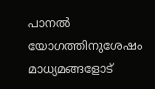പാനല്‍ യോഗത്തിനുശേഷം മാധ്യമങ്ങളോട്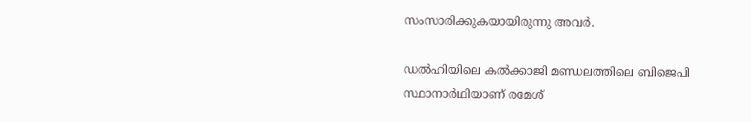സംസാരിക്കുകയായിരുന്നു അവര്‍.

ഡല്‍ഹിയിലെ കല്‍ക്കാജി മണ്ഡലത്തിലെ ബിജെപി സ്ഥാനാര്‍ഥിയാണ് രമേശ്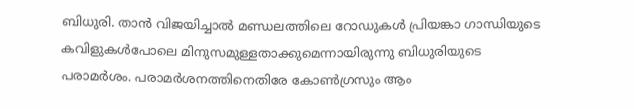ബിധുരി. താന്‍ വിജയിച്ചാല്‍ മണ്ഡലത്തിലെ റോഡുകള്‍ പ്രിയങ്കാ ഗാന്ധിയുടെ കവിളുകള്‍പോലെ മിനുസമുള്ളതാക്കുമെന്നായിരുന്നു ബിധുരിയുടെ പരാമര്‍ശം. പരാമര്‍ശനത്തിനെതിരേ കോണ്‍ഗ്രസും ആം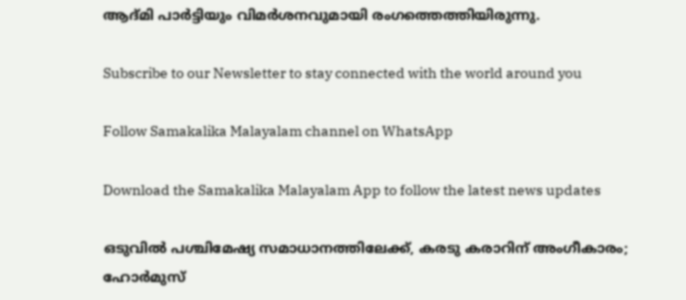ആദ്മി പാര്‍ട്ടിയും വിമര്‍ശനവുമായി രംഗത്തെത്തിയിരുന്നു.

Subscribe to our Newsletter to stay connected with the world around you

Follow Samakalika Malayalam channel on WhatsApp

Download the Samakalika Malayalam App to follow the latest news updates

ഒടുവില്‍ പശ്ചിമേഷ്യ സമാധാനത്തിലേക്ക്, കരടു കരാറിന് അംഗീകാരം; ഹോര്‍മുസ്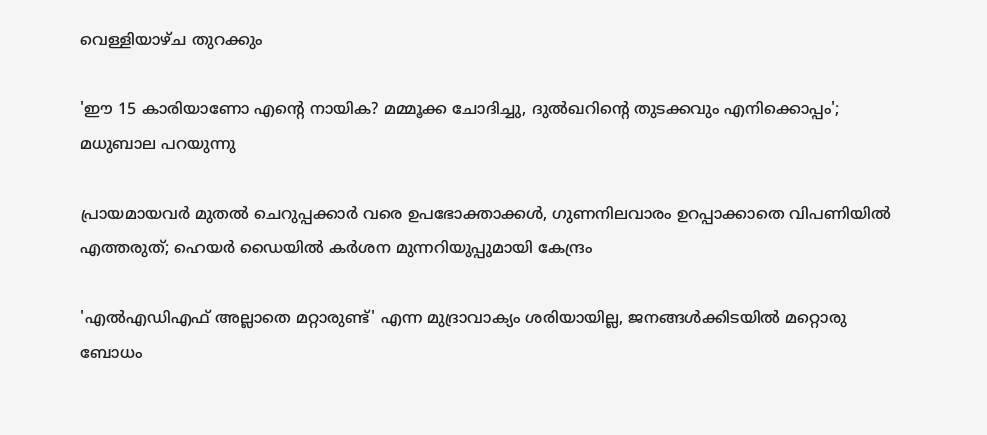വെള്ളിയാഴ്ച തുറക്കും

'ഈ 15 കാരിയാണോ എന്റെ നായിക? മമ്മൂക്ക ചോദിച്ചു, ദുല്‍ഖറിന്റെ തുടക്കവും എനിക്കൊപ്പം'; മധുബാല പറയുന്നു

പ്രായമായവർ മുതൽ ചെറുപ്പക്കാർ വരെ ഉപഭോക്താക്കൾ, ഗുണനിലവാരം ഉറപ്പാക്കാതെ വിപണിയിൽ എത്തരുത്; ഹെയർ ഡൈയിൽ കർശന മുന്നറിയുപ്പുമായി കേന്ദ്രം

'എല്‍എഡിഎഫ് അല്ലാതെ മറ്റാരുണ്ട്' എന്ന മുദ്രാവാക്യം ശരിയായില്ല, ജനങ്ങള്‍ക്കിടയില്‍ മറ്റൊരു ബോധം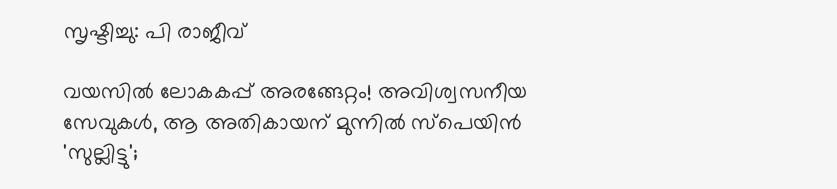സൃഷ്ടിച്ചു: പി രാജീവ്

വയസിൽ ലോകകപ്പ് അരങ്ങേറ്റം! അവിശ്വസനീയ സേവുകൾ, ആ അതികായന് മുന്നിൽ സ്പെയിൻ 'സുല്ലിട്ടു';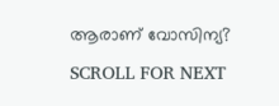ആരാണ് വോസിന്യ?

SCROLL FOR NEXT